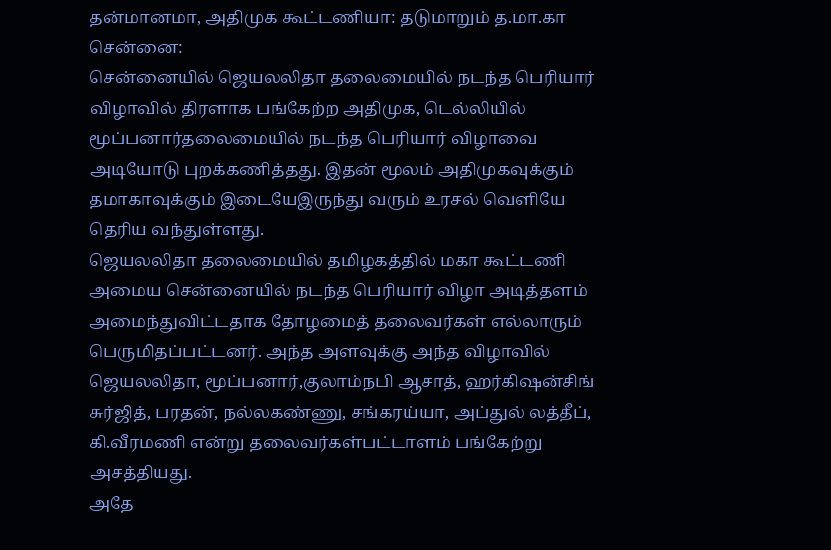தன்மானமா, அதிமுக கூட்டணியா: தடுமாறும் த.மா.கா
சென்னை:
சென்னையில் ஜெயலலிதா தலைமையில் நடந்த பெரியார் விழாவில் திரளாக பங்கேற்ற அதிமுக, டெல்லியில் மூப்பனார்தலைமையில் நடந்த பெரியார் விழாவை அடியோடு புறக்கணித்தது. இதன் மூலம் அதிமுகவுக்கும் தமாகாவுக்கும் இடையேஇருந்து வரும் உரசல் வெளியே தெரிய வந்துள்ளது.
ஜெயலலிதா தலைமையில் தமிழகத்தில் மகா கூட்டணி அமைய சென்னையில் நடந்த பெரியார் விழா அடித்தளம் அமைந்துவிட்டதாக தோழமைத் தலைவர்கள் எல்லாரும் பெருமிதப்பட்டனர். அந்த அளவுக்கு அந்த விழாவில் ஜெயலலிதா, மூப்பனார்,குலாம்நபி ஆசாத், ஹர்கிஷன்சிங் சுர்ஜித், பரதன், நல்லகண்ணு, சங்கரய்யா, அப்துல் லத்தீப், கி.வீரமணி என்று தலைவர்கள்பட்டாளம் பங்கேற்று அசத்தியது.
அதே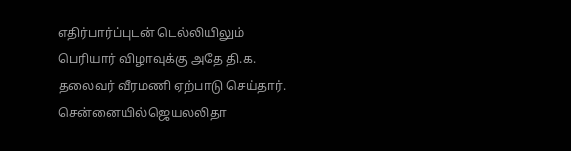எதிர்பார்ப்புடன் டெல்லியிலும் பெரியார் விழாவுக்கு அதே தி.க. தலைவர் வீரமணி ஏற்பாடு செய்தார். சென்னையில்ஜெயலலிதா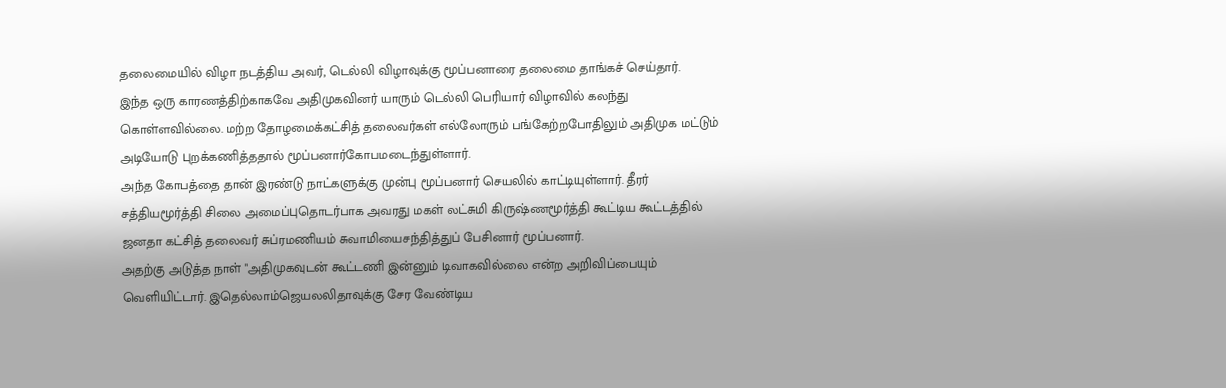தலைமையில் விழா நடத்திய அவர், டெல்லி விழாவுக்கு மூப்பனாரை தலைமை தாங்கச் செய்தார்.
இந்த ஒரு காரணத்திற்காகவே அதிமுகவினர் யாரும் டெல்லி பெரியார் விழாவில் கலந்து கொள்ளவில்லை. மற்ற தோழமைக்கட்சித் தலைவர்கள் எல்லோரும் பங்கேற்றபோதிலும் அதிமுக மட்டும் அடியோடு புறக்கணித்ததால் மூப்பனார்கோபமடைந்துள்ளார்.
அந்த கோபத்தை தான் இரண்டு நாட்களுக்கு முன்பு மூப்பனார் செயலில் காட்டியுள்ளார். தீரர் சத்தியமூர்த்தி சிலை அமைப்புதொடர்பாக அவரது மகள் லட்சுமி கிருஷ்ணமூர்த்தி கூட்டிய கூட்டத்தில் ஜனதா கட்சித் தலைவர் சுப்ரமணியம் சுவாமியைசந்தித்துப் பேசினார் மூப்பனார்.
அதற்கு அடுத்த நாள் "அதிமுகவுடன் கூட்டணி இன்னும் டிவாகவில்லை என்ற அறிவிப்பையும் வெளியிட்டார். இதெல்லாம்ஜெயலலிதாவுக்கு சேர வேண்டிய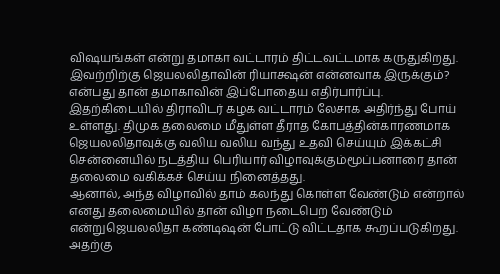விஷயங்கள் என்று தமாகா வட்டாரம் திட்டவட்டமாக கருதுகிறது.
இவற்றிற்கு ஜெயலலிதாவின் ரியாக்ஷன் என்னவாக இருக்கும்? என்பது தான் தமாகாவின் இப்போதைய எதிர்பார்ப்பு.
இதற்கிடையில் திராவிடர் கழக வட்டாரம் லேசாக அதிர்ந்து போய் உள்ளது. திமுக தலைமை மீதுள்ள தீராத கோபத்தின்காரணமாக ஜெயலலிதாவுக்கு வலிய வலிய வந்து உதவி செய்யும் இக்கட்சி சென்னையில் நடத்திய பெரியார் விழாவுக்கும்மூப்பனாரை தான் தலைமை வகிக்கச் செய்ய நினைத்தது.
ஆனால், அந்த விழாவில் தாம் கலந்து கொள்ள வேண்டும் என்றால் எனது தலைமையில் தான் விழா நடைபெற வேண்டும் என்றுஜெயலலிதா கண்டிஷன் போட்டு விட்டதாக கூறப்படுகிறது.
அதற்கு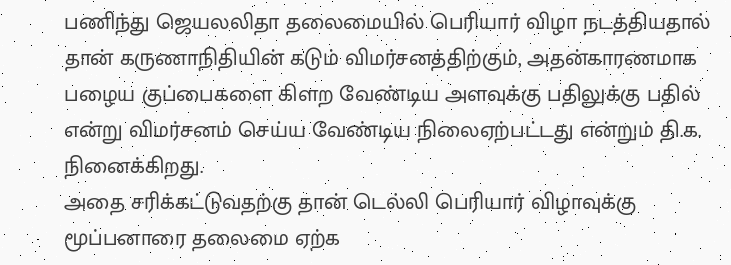பணிந்து ஜெயலலிதா தலைமையில் பெரியார் விழா நடத்தியதால் தான் கருணாநிதியின் கடும் விமர்சனத்திற்கும், அதன்காரணமாக பழைய குப்பைகளை கிளற வேண்டிய அளவுக்கு பதிலுக்கு பதில் என்று விமர்சனம் செய்ய வேண்டிய நிலைஏற்பட்டது என்றும் தி.க. நினைக்கிறது.
அதை சரிக்கட்டுவதற்கு தான் டெல்லி பெரியார் விழாவுக்கு மூப்பனாரை தலைமை ஏற்க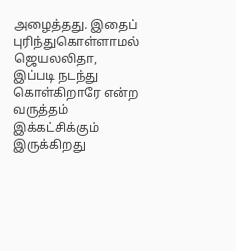அழைத்தது. இதைப் புரிந்துகொள்ளாமல் ஜெயலலிதா, இப்படி நடந்து கொள்கிறாரே என்ற வருத்தம் இக்கட்சிக்கும் இருக்கிறது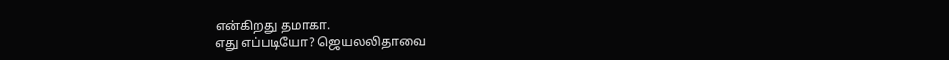என்கிறது தமாகா.
எது எப்படியோ? ஜெயலலிதாவை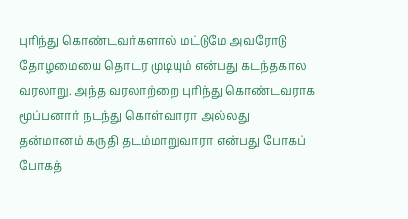புரிந்து கொண்டவர்களால் மட்டுமே அவரோடு தோழமையை தொடர முடியும் என்பது கடந்தகால வரலாறு. அந்த வரலாற்றை புரிந்து கொண்டவராக மூப்பனார் நடந்து கொள்வாரா அல்லது தன்மானம் கருதி தடம்மாறுவாரா என்பது போகப் போகத்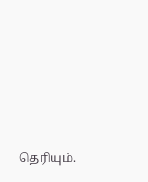தெரியும்.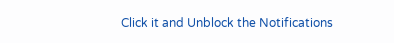Click it and Unblock the Notifications